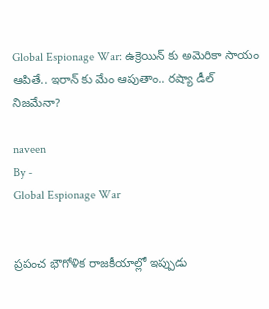Global Espionage War: ఉక్రెయిన్ కు అమెరికా సాయం ఆపితే.. ఇరాన్ కు మేం ఆపుతాం.. రష్యా డీల్ నిజమేనా?

naveen
By -
Global Espionage War


ప్రపంచ భౌగోళిక రాజకీయాల్లో ఇప్పుడు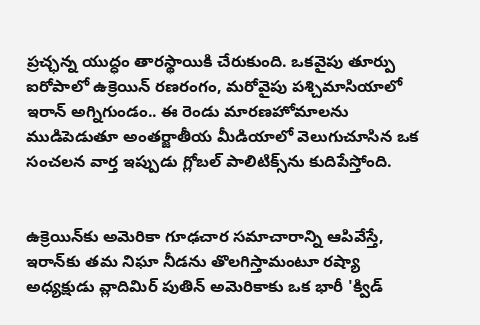ప్రచ్ఛన్న యుద్ధం తారస్థాయికి చేరుకుంది. ఒకవైపు తూర్పు ఐరోపాలో ఉక్రెయిన్ రణరంగం, మరోవైపు పశ్చిమాసియాలో ఇరాన్ అగ్నిగుండం.. ఈ రెండు మారణహోమాలను ముడిపెడుతూ అంతర్జాతీయ మీడియాలో వెలుగుచూసిన ఒక సంచలన వార్త ఇప్పుడు గ్లోబల్ పాలిటిక్స్‌ను కుదిపేస్తోంది.


ఉక్రెయిన్‌కు అమెరికా గూఢచార సమాచారాన్ని ఆపివేస్తే, ఇరాన్‌కు తమ నిఘా నీడను తొలగిస్తామంటూ రష్యా అధ్యక్షుడు వ్లాదిమిర్ పుతిన్ అమెరికాకు ఒక భారీ 'క్విడ్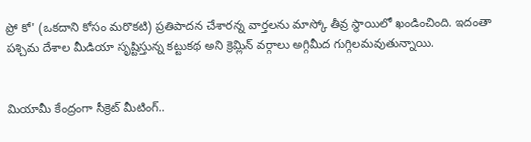ప్రో కో' (ఒకదాని కోసం మరొకటి) ప్రతిపాదన చేశారన్న వార్తలను మాస్కో తీవ్ర స్థాయిలో ఖండించింది. ఇదంతా పశ్చిమ దేశాల మీడియా సృష్టిస్తున్న కట్టుకథ అని క్రెమ్లిన్ వర్గాలు అగ్గిమీద గుగ్గిలమవుతున్నాయి.


మియామీ కేంద్రంగా సీక్రెట్ మీటింగ్..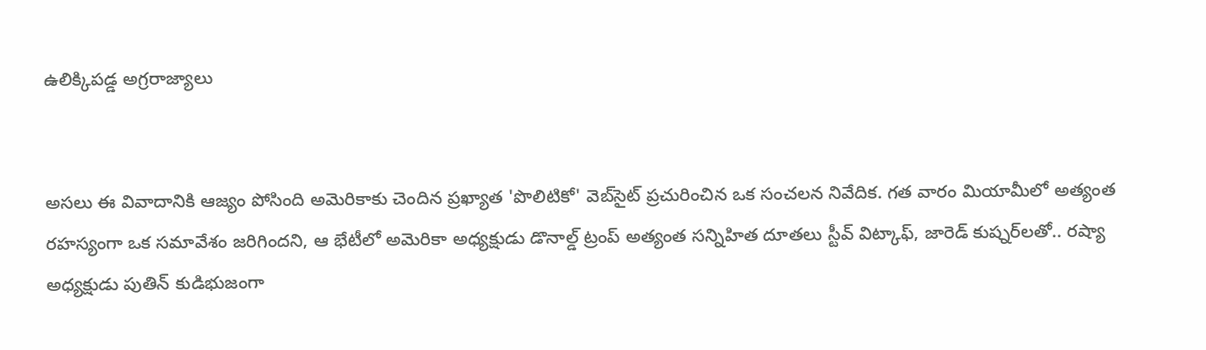ఉలిక్కిపడ్డ అగ్రరాజ్యాలు


అసలు ఈ వివాదానికి ఆజ్యం పోసింది అమెరికాకు చెందిన ప్రఖ్యాత 'పొలిటికో' వెబ్‌సైట్ ప్రచురించిన ఒక సంచలన నివేదిక. గత వారం మియామీలో అత్యంత రహస్యంగా ఒక సమావేశం జరిగిందని, ఆ భేటీలో అమెరికా అధ్యక్షుడు డొనాల్డ్ ట్రంప్ అత్యంత సన్నిహిత దూతలు స్టీవ్ విట్కాఫ్, జారెడ్ కుష్నర్‌లతో.. రష్యా అధ్యక్షుడు పుతిన్ కుడిభుజంగా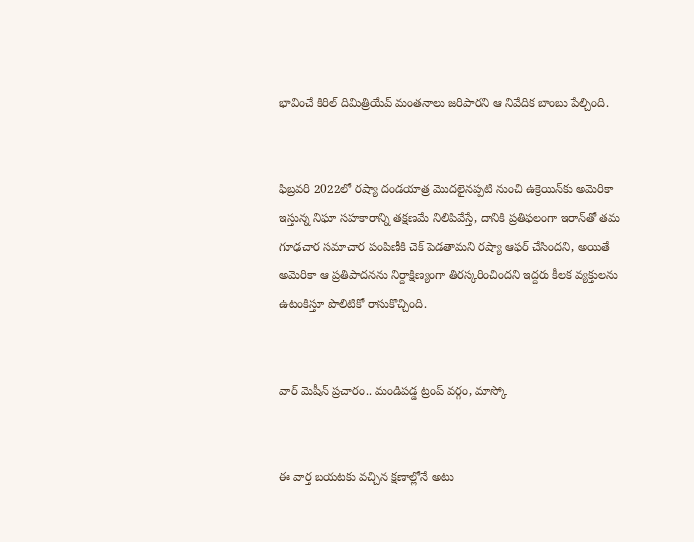భావించే కిరిల్ దిమిత్రియేవ్ మంతనాలు జరిపారని ఆ నివేదిక బాంబు పేల్చింది.


ఫిబ్రవరి 2022లో రష్యా దండయాత్ర మొదలైనప్పటి నుంచి ఉక్రెయిన్‌కు అమెరికా ఇస్తున్న నిఘా సహకారాన్ని తక్షణమే నిలిపివేస్తే, దానికి ప్రతిఫలంగా ఇరాన్‌తో తమ గూఢచార సమాచార పంపిణీకి చెక్ పెడతామని రష్యా ఆఫర్ చేసిందని, అయితే అమెరికా ఆ ప్రతిపాదనను నిర్దాక్షిణ్యంగా తిరస్కరించిందని ఇద్దరు కీలక వ్యక్తులను ఉటంకిస్తూ పొలిటికో రాసుకొచ్చింది.


వార్ మెషీన్ ప్రచారం.. మండిపడ్డ ట్రంప్ వర్గం, మాస్కో


ఈ వార్త బయటకు వచ్చిన క్షణాల్లోనే అటు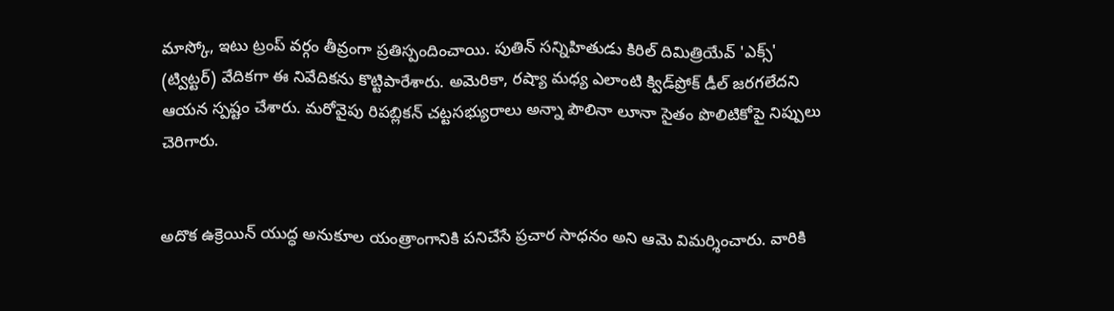మాస్కో, ఇటు ట్రంప్ వర్గం తీవ్రంగా ప్రతిస్పందించాయి. పుతిన్ సన్నిహితుడు కిరిల్ దిమిత్రియేవ్ 'ఎక్స్' (ట్విట్టర్) వేదికగా ఈ నివేదికను కొట్టిపారేశారు. అమెరికా, రష్యా మధ్య ఎలాంటి క్విడ్‌ప్రోక్ డీల్ జరగలేదని ఆయన స్పష్టం చేశారు. మరోవైపు రిపబ్లికన్ చట్టసభ్యురాలు అన్నా పౌలినా లూనా సైతం పొలిటికోపై నిప్పులు చెరిగారు.


అదొక ఉక్రెయిన్ యుద్ధ అనుకూల యంత్రాంగానికి పనిచేసే ప్రచార సాధనం అని ఆమె విమర్శించారు. వారికి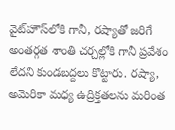వైట్‌హౌస్‌లోకి గానీ, రష్యాతో జరిగే అంతర్గత శాంతి చర్చల్లోకి గానీ ప్రవేశం లేదని కుండబద్దలు కొట్టారు. రష్యా, అమెరికా మధ్య ఉద్రిక్తతలను మరింత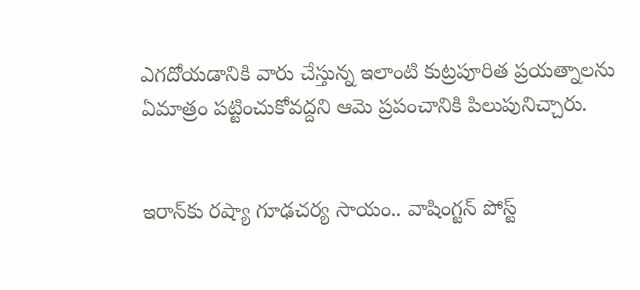ఎగదోయడానికి వారు చేస్తున్న ఇలాంటి కుట్రపూరిత ప్రయత్నాలను ఏమాత్రం పట్టించుకోవద్దని ఆమె ప్రపంచానికి పిలుపునిచ్చారు.


ఇరాన్‌కు రష్యా గూఢచర్య సాయం.. వాషింగ్టన్ పోస్ట్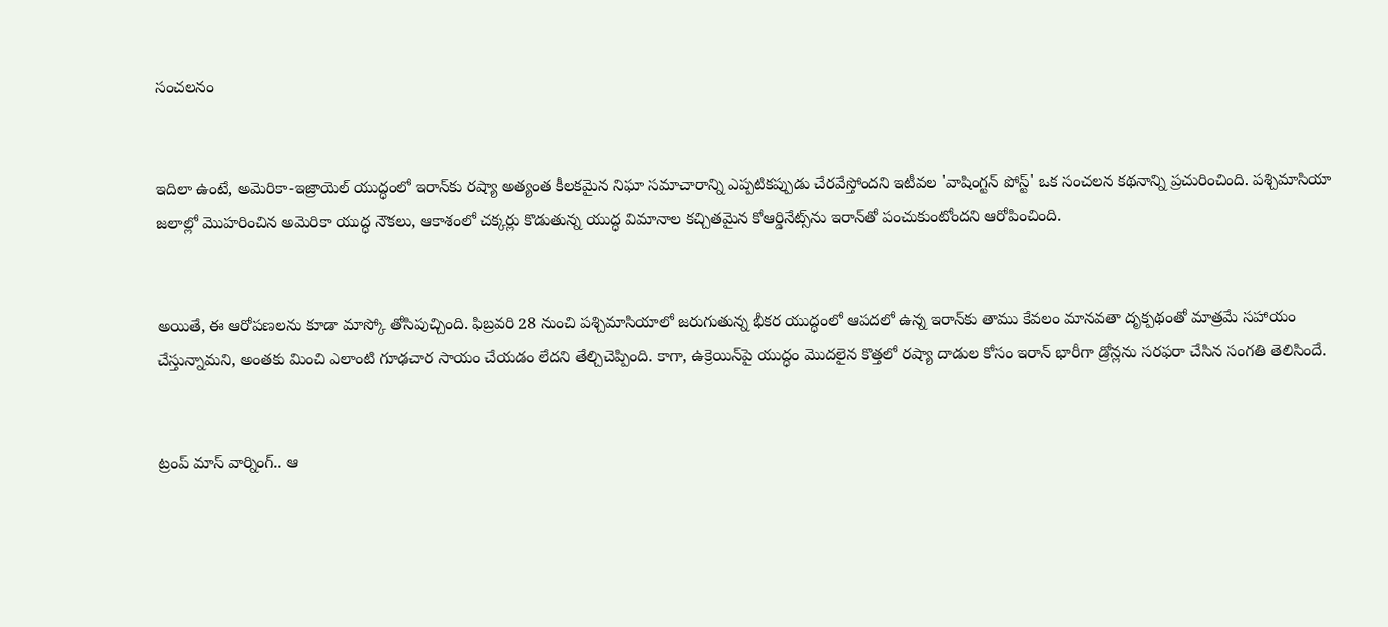సంచలనం


ఇదిలా ఉంటే, అమెరికా-ఇజ్రాయెల్ యుద్ధంలో ఇరాన్‌కు రష్యా అత్యంత కీలకమైన నిఘా సమాచారాన్ని ఎప్పటికప్పుడు చేరవేస్తోందని ఇటీవల 'వాషింగ్టన్ పోస్ట్' ఒక సంచలన కథనాన్ని ప్రచురించింది. పశ్చిమాసియా జలాల్లో మొహరించిన అమెరికా యుద్ధ నౌకలు, ఆకాశంలో చక్కర్లు కొడుతున్న యుద్ధ విమానాల కచ్చితమైన కోఆర్డినేట్స్‌ను ఇరాన్‌తో పంచుకుంటోందని ఆరోపించింది.


అయితే, ఈ ఆరోపణలను కూడా మాస్కో తోసిపుచ్చింది. ఫిబ్రవరి 28 నుంచి పశ్చిమాసియాలో జరుగుతున్న భీకర యుద్ధంలో ఆపదలో ఉన్న ఇరాన్‌కు తాము కేవలం మానవతా దృక్పథంతో మాత్రమే సహాయం చేస్తున్నామని, అంతకు మించి ఎలాంటి గూఢచార సాయం చేయడం లేదని తేల్చిచెప్పింది. కాగా, ఉక్రెయిన్‌‌పై యుద్ధం మొదలైన కొత్తలో రష్యా దాడుల కోసం ఇరాన్ భారీగా డ్రోన్లను సరఫరా చేసిన సంగతి తెలిసిందే.


ట్రంప్ మాస్ వార్నింగ్.. ఆ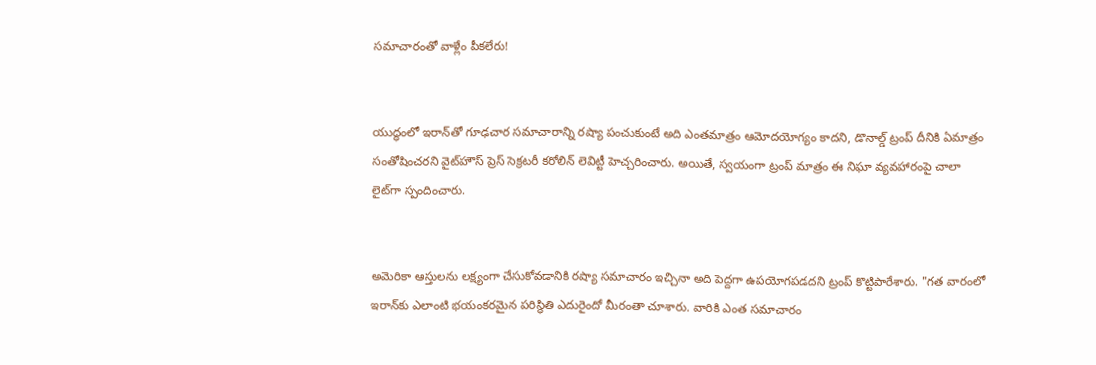సమాచారంతో వాళ్లేం పీకలేరు!


యుద్ధంలో ఇరాన్‌తో గూఢచార సమాచారాన్ని రష్యా పంచుకుంటే అది ఎంతమాత్రం ఆమోదయోగ్యం కాదని, డొనాల్డ్ ట్రంప్ దీనికి ఏమాత్రం సంతోషించరని వైట్‌హౌస్ ప్రెస్ సెక్రటరీ కరోలిన్ లెవిట్టీ హెచ్చరించారు. అయితే, స్వయంగా ట్రంప్ మాత్రం ఈ నిఘా వ్యవహారంపై చాలా లైట్‌గా స్పందించారు.


అమెరికా ఆస్తులను లక్ష్యంగా చేసుకోవడానికి రష్యా సమాచారం ఇచ్చినా అది పెద్దగా ఉపయోగపడదని ట్రంప్ కొట్టిపారేశారు. "గత వారంలో ఇరాన్‌కు ఎలాంటి భయంకరమైన పరిస్థితి ఎదురైందో మీరంతా చూశారు. వారికి ఎంత సమాచారం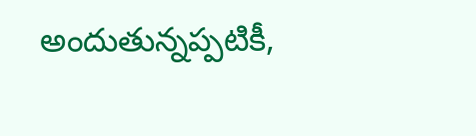అందుతున్నప్పటికీ,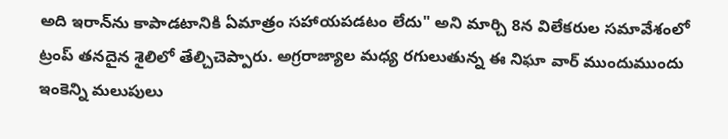అది ఇరాన్‌ను కాపాడటానికి ఏమాత్రం సహాయపడటం లేదు" అని మార్చి 8న విలేకరుల సమావేశంలో ట్రంప్ తనదైన శైలిలో తేల్చిచెప్పారు. అగ్రరాజ్యాల మధ్య రగులుతున్న ఈ నిఘా వార్ ముందుముందు ఇంకెన్ని మలుపులు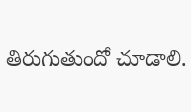తిరుగుతుందో చూడాలి.